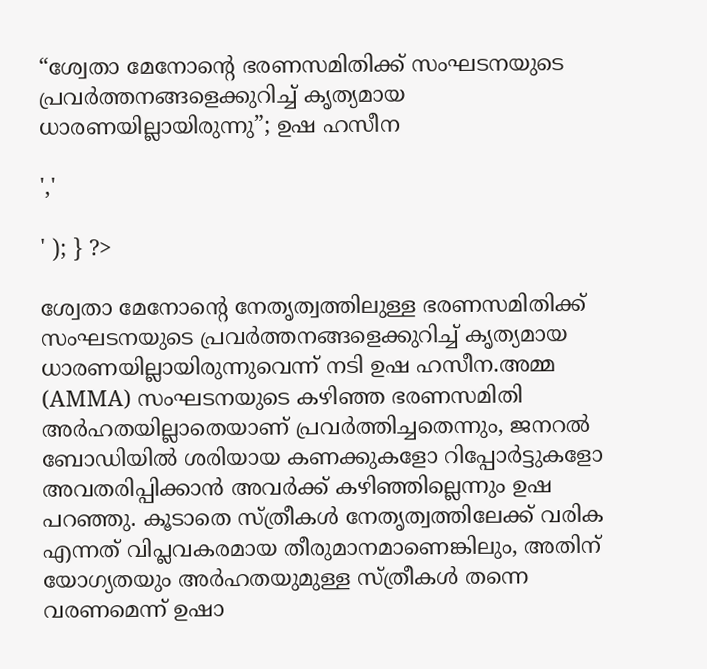“ശ്വേതാ മേനോന്റെ ഭരണസമിതിക്ക് സംഘടനയുടെ പ്രവർത്തനങ്ങളെക്കുറിച്ച് കൃത്യമായ ധാരണയില്ലായിരുന്നു”; ഉഷ ഹസീന

','

' ); } ?>

ശ്വേതാ മേനോന്റെ നേതൃത്വത്തിലുള്ള ഭരണസമിതിക്ക് സംഘടനയുടെ പ്രവർത്തനങ്ങളെക്കുറിച്ച് കൃത്യമായ ധാരണയില്ലായിരുന്നുവെന്ന് നടി ഉഷ ഹസീന.അമ്മ (AMMA) സംഘടനയുടെ കഴിഞ്ഞ ഭരണസമിതി അർഹതയില്ലാതെയാണ് പ്രവർത്തിച്ചതെന്നും, ജനറൽ ബോഡിയിൽ ശരിയായ കണക്കുകളോ റിപ്പോർട്ടുകളോ അവതരിപ്പിക്കാൻ അവർക്ക് കഴിഞ്ഞില്ലെന്നും ഉഷ പറഞ്ഞു. കൂടാതെ സ്ത്രീകൾ നേതൃത്വത്തിലേക്ക് വരിക എന്നത് വിപ്ലവകരമായ തീരുമാനമാണെങ്കിലും, അതിന് യോഗ്യതയും അർഹതയുമുള്ള സ്ത്രീകൾ തന്നെ വരണമെന്ന് ഉഷാ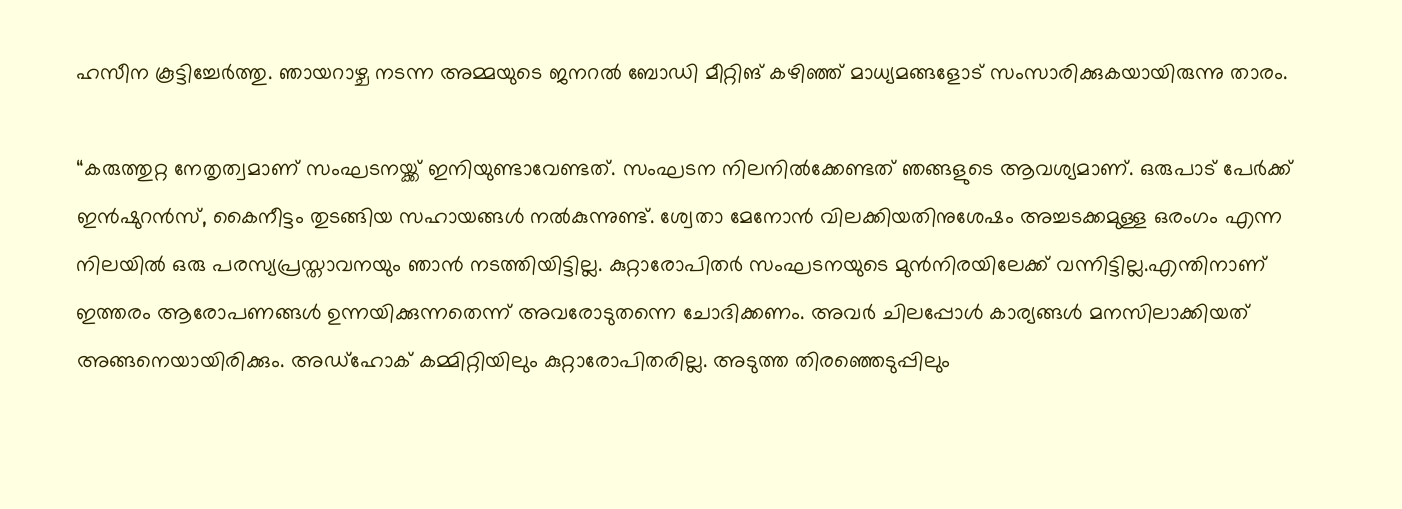ഹസീന കൂട്ടിച്ചേർത്തു. ഞായറാഴ്ച നടന്ന അമ്മയുടെ ജനറൽ ബോഡി മീറ്റിങ് കഴിഞ്ഞ് മാധ്യമങ്ങളോട് സംസാരിക്കുകയായിരുന്നു താരം.

“കരുത്തുറ്റ നേതൃത്വമാണ് സംഘടനയ്ക്ക് ഇനിയുണ്ടാവേണ്ടത്. സംഘടന നിലനിൽക്കേണ്ടത് ഞങ്ങളുടെ ആവശ്യമാണ്. ഒരുപാട് പേർക്ക് ഇൻഷുറൻസ്, കൈനീട്ടം തുടങ്ങിയ സഹായങ്ങൾ നൽകുന്നുണ്ട്. ശ്വേതാ മേനോൻ വിലക്കിയതിനുശേഷം അച്ചടക്കമുള്ള ഒരംഗം എന്ന നിലയിൽ ഒരു പരസ്യപ്രസ്താവനയും ഞാൻ നടത്തിയിട്ടില്ല. കുറ്റാരോപിതർ സംഘടനയുടെ മുൻനിരയിലേക്ക് വന്നിട്ടില്ല.എന്തിനാണ് ഇത്തരം ആരോപണങ്ങൾ ഉന്നയിക്കുന്നതെന്ന് അവരോടുതന്നെ ചോദിക്കണം. അവർ ചിലപ്പോൾ കാര്യങ്ങൾ മനസിലാക്കിയത് അങ്ങനെയായിരിക്കും. അഡ്ഹോക് കമ്മിറ്റിയിലും കുറ്റാരോപിതരില്ല. അടുത്ത തിരഞ്ഞെടുപ്പിലും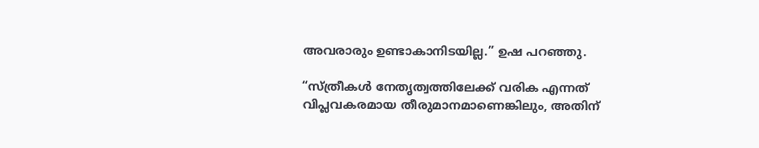അവരാരും ഉണ്ടാകാനിടയില്ല.” ഉഷ പറഞ്ഞു.

“സ്ത്രീകൾ നേതൃത്വത്തിലേക്ക് വരിക എന്നത് വിപ്ലവകരമായ തീരുമാനമാണെങ്കിലും, അതിന്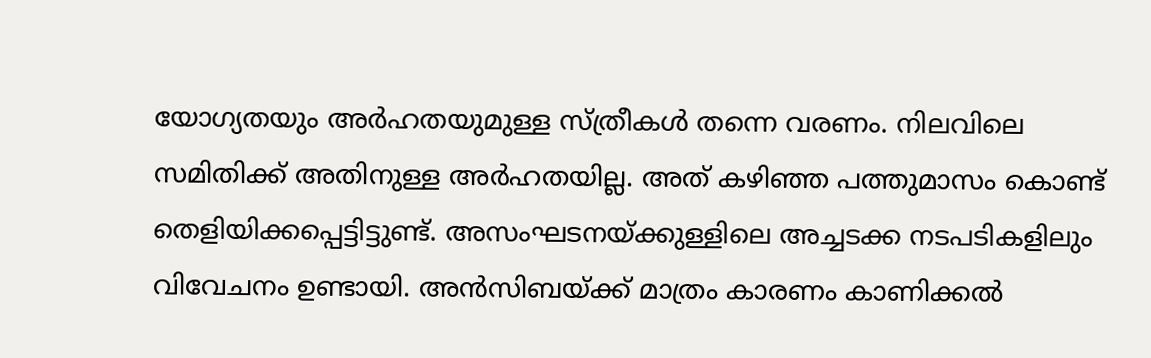യോഗ്യതയും അർഹതയുമുള്ള സ്ത്രീകൾ തന്നെ വരണം. നിലവിലെ സമിതിക്ക് അതിനുള്ള അർഹതയില്ല. അത് കഴിഞ്ഞ പത്തുമാസം കൊണ്ട് തെളിയിക്കപ്പെട്ടിട്ടുണ്ട്. അസംഘടനയ്ക്കുള്ളിലെ അച്ചടക്ക നടപടികളിലും വിവേചനം ഉണ്ടായി. അൻസിബയ്ക്ക് മാത്രം കാരണം കാണിക്കൽ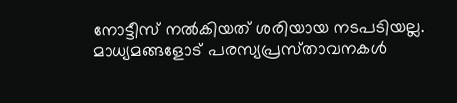നോട്ടീസ് നൽകിയത് ശരിയായ നടപടിയല്ല. മാധ്യമങ്ങളോട് പരസ്യപ്രസ്‌താവനകൾ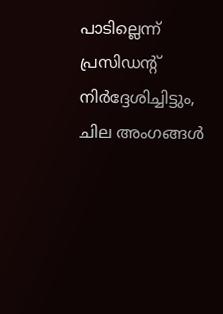പാടില്ലെന്ന് പ്രസിഡന്റ് നിർദ്ദേശിച്ചിട്ടും, ചില അംഗങ്ങൾ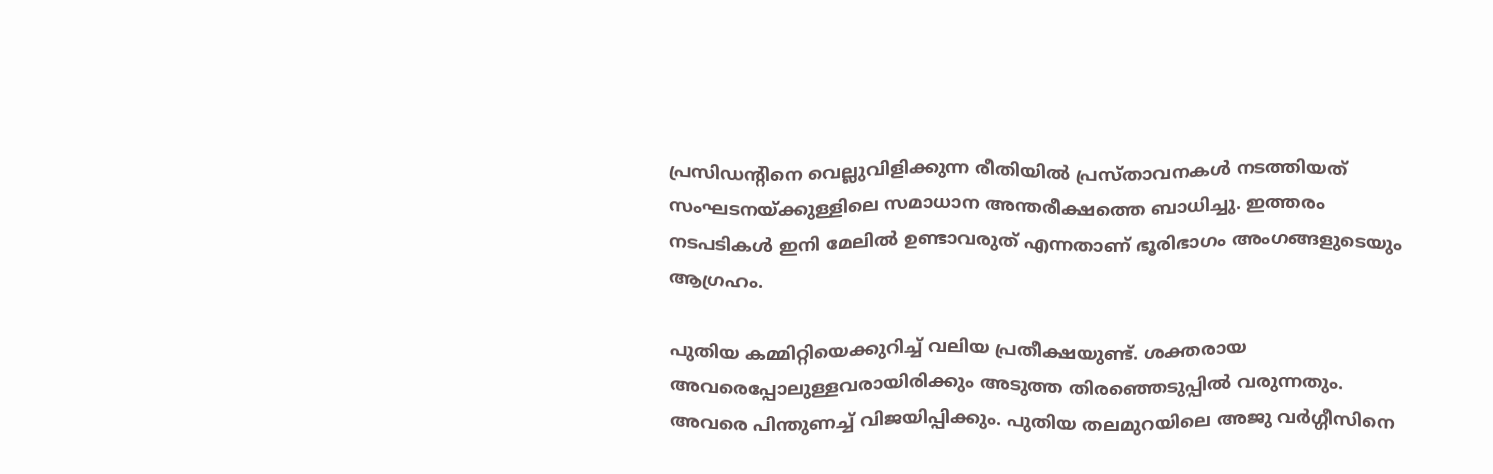പ്രസിഡൻ്റിനെ വെല്ലുവിളിക്കുന്ന രീതിയിൽ പ്രസ്താവനകൾ നടത്തിയത് സംഘടനയ്ക്കുള്ളിലെ സമാധാന അന്തരീക്ഷത്തെ ബാധിച്ചു. ഇത്തരം നടപടികൾ ഇനി മേലിൽ ഉണ്ടാവരുത് എന്നതാണ് ഭൂരിഭാഗം അംഗങ്ങളുടെയും ആഗ്രഹം.

പുതിയ കമ്മിറ്റിയെക്കുറിച്ച് വലിയ പ്രതീക്ഷയുണ്ട്. ശക്തരായ അവരെപ്പോലുള്ളവരായിരിക്കും അടുത്ത തിരഞ്ഞെടുപ്പിൽ വരുന്നതും. അവരെ പിന്തുണച്ച് വിജയിപ്പിക്കും. പുതിയ തലമുറയിലെ അജു വർഗ്ഗീസിനെ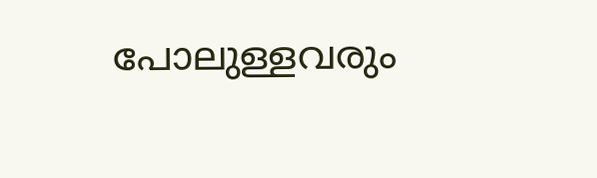പോലുള്ളവരും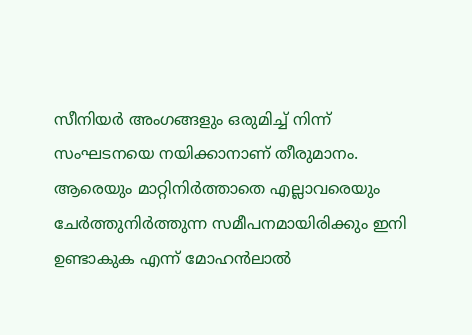സീനിയർ അംഗങ്ങളും ഒരുമിച്ച് നിന്ന് സംഘടനയെ നയിക്കാനാണ് തീരുമാനം. ആരെയും മാറ്റിനിർത്താതെ എല്ലാവരെയും ചേർത്തുനിർത്തുന്ന സമീപനമായിരിക്കും ഇനി ഉണ്ടാകുക എന്ന് മോഹൻലാൽ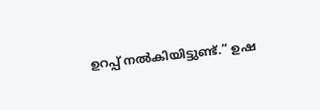ഉറപ്പ് നൽകിയിട്ടുണ്ട്.” ഉഷ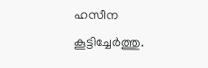ഹസീന കൂട്ടിച്ചേർത്തു.